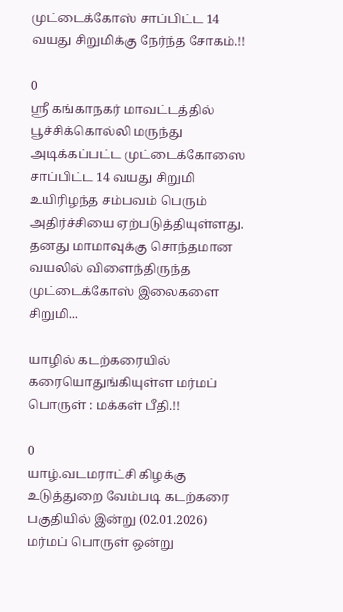முட்டைக்கோஸ் சாப்பிட்ட 14 வயது சிறுமிக்கு நேர்ந்த சோகம்.!!

0
ஸ்ரீ கங்காநகர் மாவட்டத்தில் பூச்சிக்கொல்லி மருந்து அடிக்கப்பட்ட முட்டைக்கோஸை சாப்பிட்ட 14 வயது சிறுமி உயிரிழந்த சம்பவம் பெரும் அதிர்ச்சியை ஏற்படுத்தியுள்ளது. தனது மாமாவுக்கு சொந்தமான வயலில் விளைந்திருந்த முட்டைக்கோஸ் இலைகளை சிறுமி...

யாழில் கடற்கரையில் கரையொதுங்கியுள்ள மர்மப் பொருள் : மக்கள் பீதி.!!

0
யாழ்.வடமராட்சி கிழக்கு உடுத்துறை வேம்படி கடற்கரை பகுதியில் இன்று (02.01.2026) மர்மப் பொருள் ஒன்று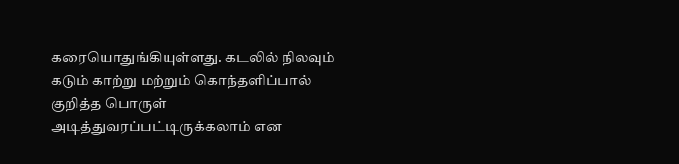கரையொதுங்கியுள்ளது. கடலில் நிலவும் கடும் காற்று மற்றும் கொந்தளிப்பால் குறித்த பொருள் அடித்துவரப்பட்டிருக்கலாம் என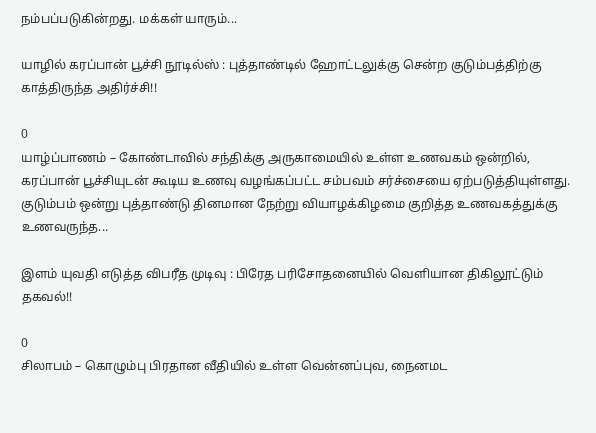நம்பப்படுகின்றது. மக்கள் யாரும்...

யாழில் கரப்பான் பூச்சி நூடில்ஸ் : புத்தாண்டில் ஹோட்டலுக்கு சென்ற குடும்பத்திற்கு காத்திருந்த அதிர்ச்சி!!

0
யாழ்ப்பாணம் – கோண்டாவில் சந்திக்கு அருகாமையில் உள்ள உணவகம் ஒன்றில், கரப்பான் பூச்சியுடன் கூடிய உணவு வழங்கப்பட்ட சம்பவம் சர்ச்சையை ஏற்படுத்தியுள்ளது. குடும்பம் ஒன்று புத்தாண்டு தினமான நேற்று வியாழக்கிழமை குறித்த உணவகத்துக்கு உணவருந்த...

இளம் யுவதி எடுத்த விபரீத முடிவு : பிரேத பரிசோதனையில் வெளியான திகிலூட்டும் தகவல்!!

0
சிலாபம் – கொழும்பு பிரதான வீதியில் உள்ள வென்னப்புவ, நைனமட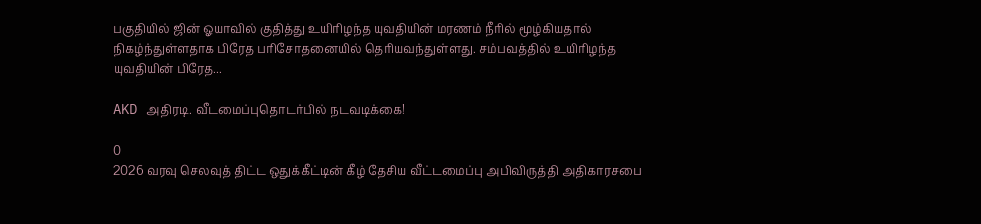பகுதியில் ஜின் ஓயாவில் குதித்து உயிரிழந்த யுவதியின் மரணம் நீரில் மூழ்கியதால் நிகழ்ந்துள்ளதாக பிரேத பரிசோதனையில் தெரியவந்துள்ளது. சம்பவத்தில் உயிரிழந்த யுவதியின் பிரேத...

AKD அதிரடி. வீடமைப்புதொடர்பில் நடவடிக்கை!

0
2026 வரவு செலவுத் திட்ட ஒதுக்கீட்டின் கீழ் தேசிய வீட்டமைப்பு அபிவிருத்தி அதிகாரசபை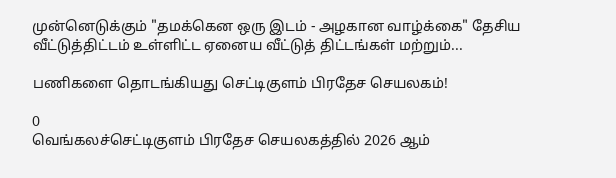முன்னெடுக்கும் "தமக்கென ஒரு இடம் - அழகான வாழ்க்கை" தேசிய வீட்டுத்திட்டம் உள்ளிட்ட ஏனைய வீட்டுத் திட்டங்கள் மற்றும்...

பணிகளை தொடங்கியது செட்டிகுளம் பிரதேச செயலகம்!

0
வெங்கலச்செட்டிகுளம் பிரதேச செயலகத்தில் 2026 ஆம்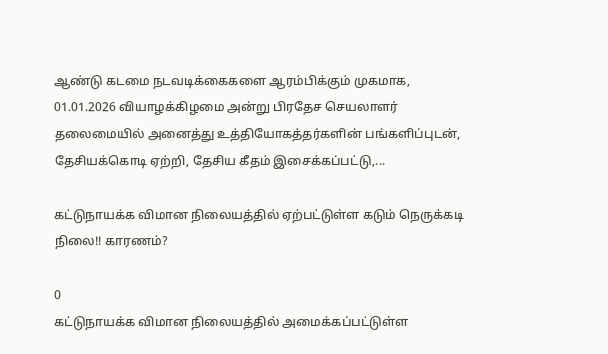ஆண்டு கடமை நடவடிக்கைகளை ஆரம்பிக்கும் முகமாக, 01.01.2026 வியாழக்கிழமை அன்று பிரதேச செயலாளர் தலைமையில் அனைத்து உத்தியோகத்தர்களின் பங்களிப்புடன், தேசியக்கொடி ஏற்றி, தேசிய கீதம் இசைக்கப்பட்டு,...

கட்டுநாயக்க விமான நிலையத்தில் ஏற்பட்டுள்ள கடும் நெருக்கடி நிலை!! காரணம்?

0
கட்டுநாயக்க விமான நிலையத்தில் அமைக்கப்பட்டுள்ள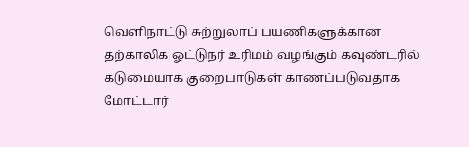வெளிநாட்டு சுற்றுலாப் பயணிகளுக்கான தற்காலிக ஓட்டுநர் உரிமம் வழங்கும் கவுண்டரில் கடுமையாக குறைபாடுகள் காணப்படுவதாக மோட்டார்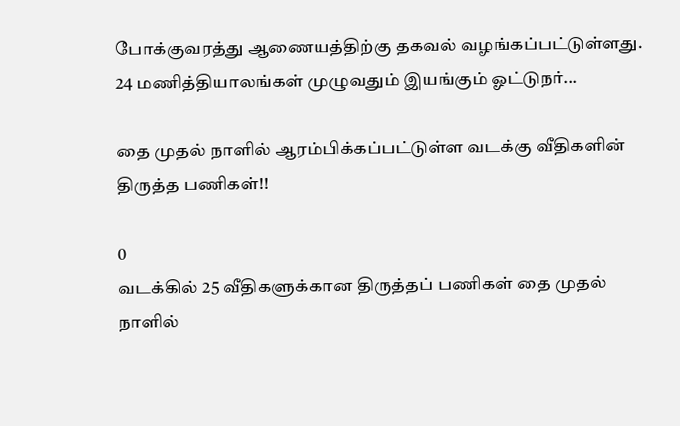போக்குவரத்து ஆணையத்திற்கு தகவல் வழங்கப்பட்டுள்ளது.  24 மணித்தியாலங்கள் முழுவதும் இயங்கும் ஓட்டுநர்...

தை முதல் நாளில் ஆரம்பிக்கப்பட்டுள்ள வடக்கு வீதிகளின் திருத்த பணிகள்!!

0
வடக்கில் 25 வீதிகளுக்கான திருத்தப் பணிகள் தை முதல் நாளில்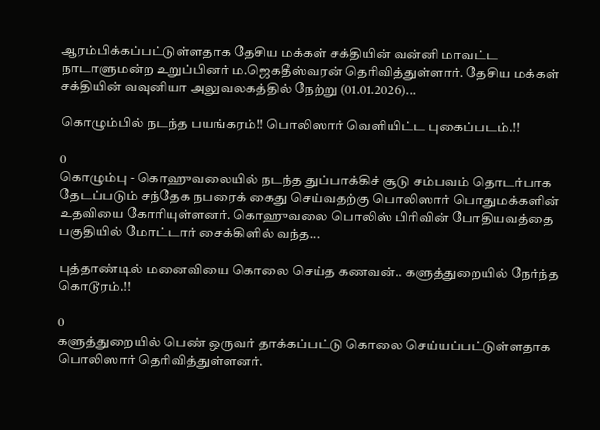ஆரம்பிக்கப்பட்டுள்ளதாக தேசிய மக்கள் சக்தியின் வன்னி மாவட்ட நாடாளுமன்ற உறுப்பினர் ம.ஜெகதீஸ்வரன் தெரிவித்துள்ளார். தேசிய மக்கள் சக்தியின் வவுனியா அலுவலகத்தில் நேற்று (01.01.2026)...

கொழும்பில் நடந்த பயங்கரம்!! பொலிஸார் வெளியிட்ட புகைப்படம்.!!

0
கொழும்பு - கொஹுவலையில் நடந்த துப்பாக்கிச் சூடு சம்பவம் தொடர்பாக தேடப்படும் சந்தேக நபரைக் கைது செய்வதற்கு பொலிஸார் பொதுமக்களின் உதவியை கோரியுள்ளனர். கொஹுவலை பொலிஸ் பிரிவின் போதியவத்தை பகுதியில் மோட்டார் சைக்கிளில் வந்த...

புத்தாண்டில் மனைவியை கொலை செய்த கணவன்.. களுத்துறையில் நேர்ந்த கொடூரம்.!!

0
களுத்துறையில் பெண் ஒருவர் தாக்கப்பட்டு கொலை செய்யப்பட்டுள்ளதாக பொலிஸார் தெரிவித்துள்ளனர்.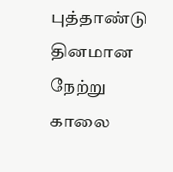புத்தாண்டு தினமான நேற்று காலை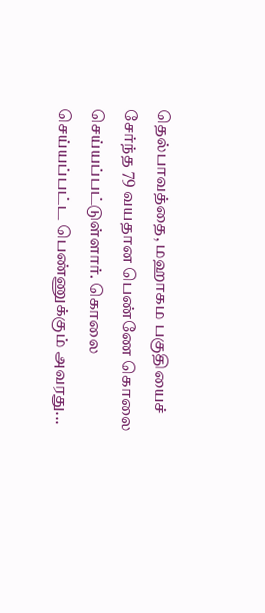தெல்பாவத்தை, மஹாகம பகுதியைச் சேர்ந்த 79 வயதான பெண்ணே கொலை செய்யப்பட்டுள்ளார். கொலை செய்யப்பட்ட பெண்ணுக்கும் அவரது...